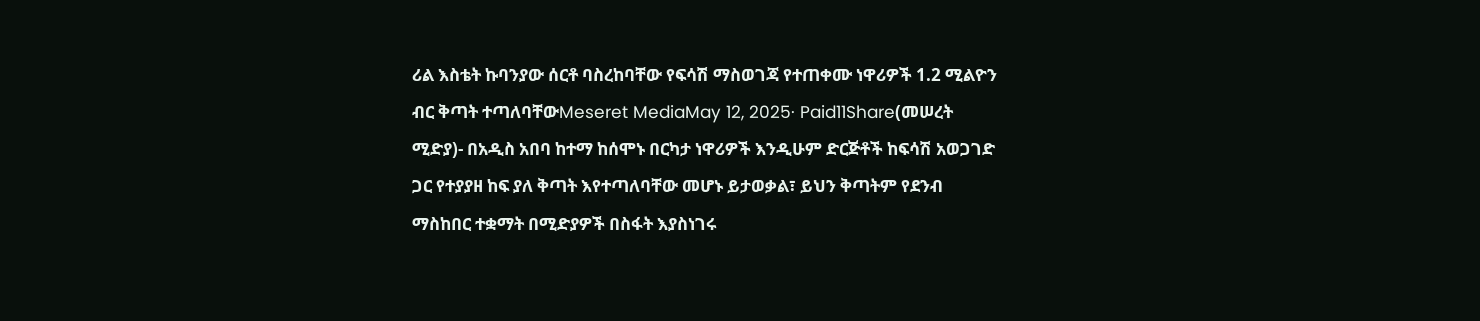ሪል እስቴት ኩባንያው ሰርቶ ባስረከባቸው የፍሳሽ ማስወገጃ የተጠቀሙ ነዋሪዎች 1.2 ሚልዮን ብር ቅጣት ተጣለባቸውMeseret MediaMay 12, 2025∙ Paid11Share(መሠረት ሚድያ)- በአዲስ አበባ ከተማ ከሰሞኑ በርካታ ነዋሪዎች እንዲሁም ድርጅቶች ከፍሳሽ አወጋገድ ጋር የተያያዘ ከፍ ያለ ቅጣት እየተጣለባቸው መሆኑ ይታወቃል፣ ይህን ቅጣትም የደንብ ማስከበር ተቋማት በሚድያዎች በስፋት እያስነገሩ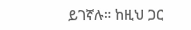ይገኛሉ። ከዚህ ጋር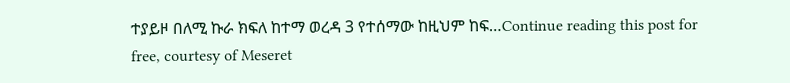ተያይዞ በለሚ ኩራ ክፍለ ከተማ ወረዳ 3 የተሰማው ከዚህም ከፍ…Continue reading this post for free, courtesy of Meseret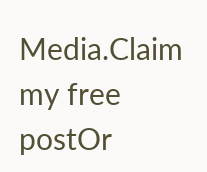Media.Claim my free postOr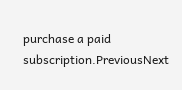purchase a paid subscription.PreviousNext